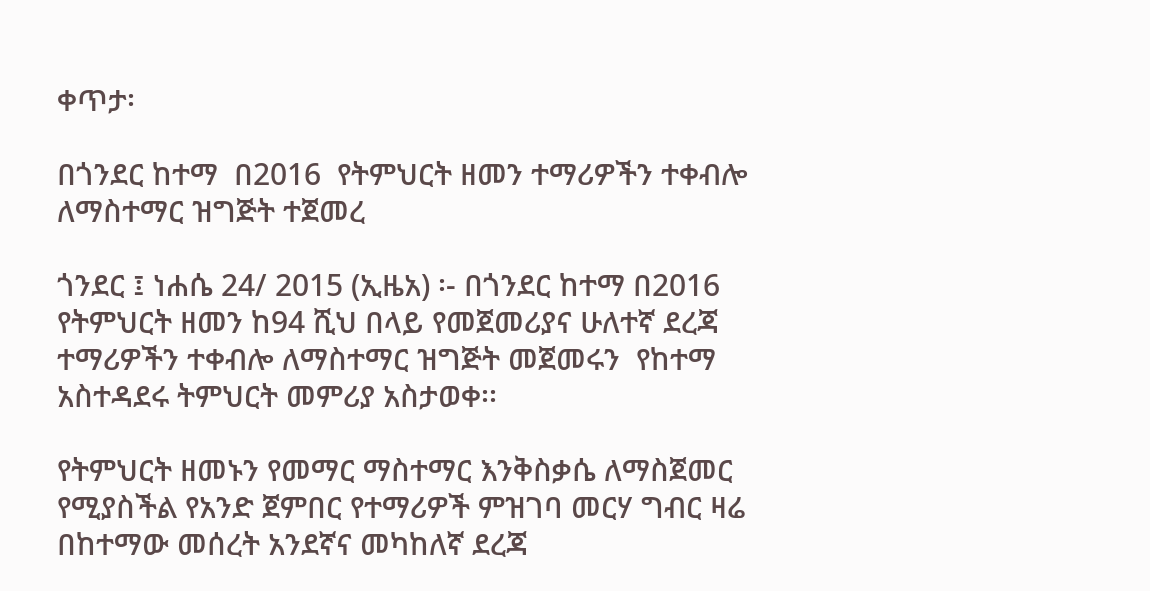ቀጥታ፡

በጎንደር ከተማ  በ2016  የትምህርት ዘመን ተማሪዎችን ተቀብሎ ለማስተማር ዝግጅት ተጀመረ

ጎንደር ፤ ነሐሴ 24/ 2015 (ኢዜአ) ፡- በጎንደር ከተማ በ2016 የትምህርት ዘመን ከ94 ሺህ በላይ የመጀመሪያና ሁለተኛ ደረጃ ተማሪዎችን ተቀብሎ ለማስተማር ዝግጅት መጀመሩን  የከተማ አስተዳደሩ ትምህርት መምሪያ አስታወቀ፡፡

የትምህርት ዘመኑን የመማር ማስተማር እንቅስቃሴ ለማስጀመር የሚያስችል የአንድ ጀምበር የተማሪዎች ምዝገባ መርሃ ግብር ዛሬ በከተማው መሰረት አንደኛና መካከለኛ ደረጃ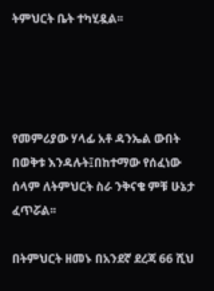ትምህርት ቤት ተካሂዷል፡፡




የመምሪያው ሃላፊ አቶ ዳንኤል ውበት በወቅቱ እንዳሉት፤በከተማው የሰፈነው ሰላም ለትምህርት ስራ ንቅናቄ ምቹ ሁኔታ ፈጥሯል፡፡

በትምህርት ዘመኑ በአንደኛ ደረጃ 66 ሺህ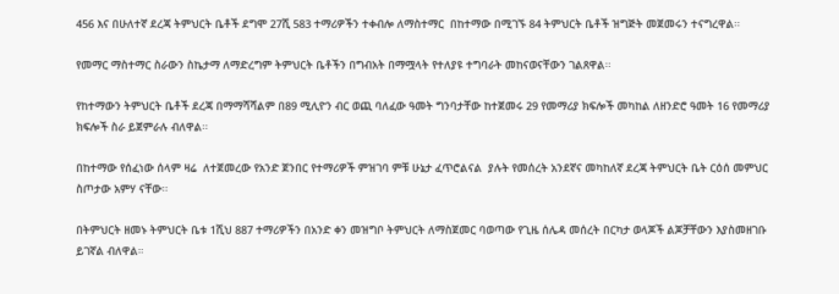456 እና በሁለተኛ ደረጃ ትምህርት ቤቶች ደግሞ 27ሺ 583 ተማሪዎችን ተቀብሎ ለማስተማር  በከተማው በሚገኙ 84 ትምህርት ቤቶች ዝግጅት መጀመሩን ተናግረዋል፡፡

የመማር ማስተማር ስራውን ስኬታማ ለማድረግም ትምህርት ቤቶችን በግብአት በማሟላት የተለያዩ ተግባራት መከናወናቸውን ገልጸዋል፡፡

የከተማውን ትምህርት ቤቶች ደረጃ በማማሻሻልም በ89 ሚሊዮን ብር ወጪ ባለፈው ዓመት ግንባታቸው ከተጀመሩ 29 የመማሪያ ክፍሎች መካከል ለዘንድሮ ዓመት 16 የመማሪያ ክፍሎች ስራ ይጀምራሉ ብለዋል፡፡

በከተማው የሰፈነው ሰላም ዛሬ  ለተጀመረው የአንድ ጀንበር የተማሪዎች ምዝገባ ምቹ ሁኔታ ፈጥሮልናል  ያሉት የመሰረት አንደኛና መካከለኛ ደረጃ ትምህርት ቤት ርዕሰ መምህር ስጦታው አምሃ ናቸው፡፡

በትምህርት ዘመኑ ትምህርት ቤቱ 1ሺህ 887 ተማሪዎችን በአንድ ቀን መዝግቦ ትምህርት ለማስጀመር ባወጣው የጊዜ ሰሌዳ መሰረት በርካታ ወላጆች ልጆቻቸውን እያስመዘገቡ ይገኛል ብለዋል።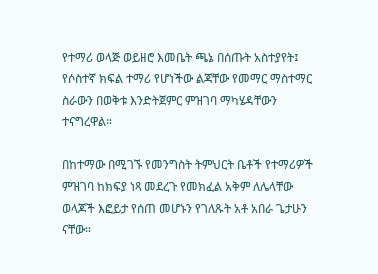የተማሪ ወላጅ ወይዘሮ እመቤት ጫኔ በሰጡት አስተያየት፤ የሶስተኛ ክፍል ተማሪ የሆነችው ልጃቸው የመማር ማስተማር ስራውን በወቅቱ እንድትጀምር ምዝገባ ማካሄዳቸውን ተናግረዋል።

በከተማው በሚገኙ የመንግስት ትምህርት ቤቶች የተማሪዎች ምዝገባ ከክፍያ ነጻ መደረጉ የመክፈል አቅም ለሌላቸው ወላጆች እፎይታ የሰጠ መሆኑን የገለጹት አቶ አበራ ጌታሁን ናቸው።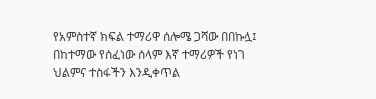የአምስተኛ ክፍል ተማሪዋ ሰሎሜ ጋሻው በበኩሏ፤ በከተማው የሰፈነው ሰላም እኛ ተማሪዎች የነገ ህልምና ተስፋችን እንዲቀጥል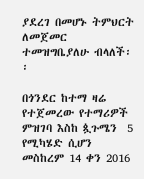ያደረገ በመሆኑ ትምህርት ለመጀመር ተመዝግቤያለሁ ብላለች፡፡

በጎንደር ከተማ ዛሬ የተጀመረው የተማሪዎች ምዝገባ እስከ ጷጉሜን  5 የሚካሄድ ሲሆን መስከረም 14 ቀን 2016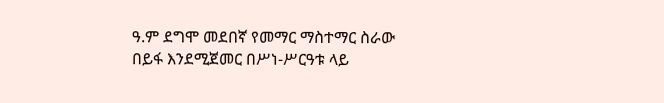ዓ.ም ደግሞ መደበኛ የመማር ማስተማር ስራው በይፋ እንደሚጀመር በሥነ-ሥርዓቱ ላይ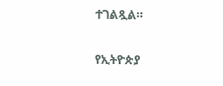ተገልጿል።

የኢትዮጵያ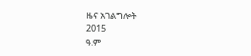ዜና አገልግሎት
2015
ዓ.ም